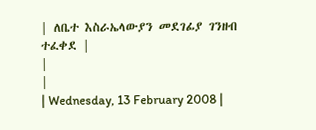| ለቤተ እስራኤላውያን መደገፊያ ገንዘብ ተፈቀደ |
|
|
| Wednesday, 13 February 2008 |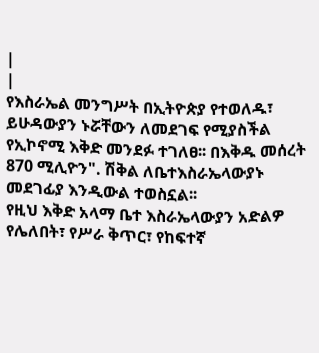|
|
የእስራኤል መንግሥት በኢትዮጵያ የተወለዱ፣ ይሁዳውያን ኑሯቸውን ለመደገፍ የሚያስችል የኢኮኖሚ እቅድ መንደፉ ተገለፀ፡፡ በእቅዱ መሰረት 870 ሚሊዮን". ሽቅል ለቤተእስራኤላውያኑ መደገፊያ እንዲውል ተወስኗል፡፡
የዚህ እቅድ አላማ ቤተ እስራኤላውያን አድልዎ የሌለበት፣ የሥራ ቅጥር፣ የከፍተኛ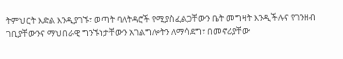ትምህርት እድል እንዲያገኙ፣ ወጣት ባለትዳሮች የሚያስፈልጋቸውን ቤት መግዛት እንዲችሉና የገንዘብ ገቢያቸውንና ማህበራዊ ግንኙነታቸውን አገልግሎትን ለማሳደግ፣ በመኖሪያቸው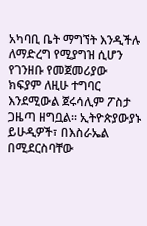አካባቢ ቤት ማግኘት እንዲችሉ ለማድረግ የሚያግዝ ሲሆን የገንዘቡ የመጀመሪያው ክፍያም ለዚሁ ተግባር እንደሚውል ጀሩሳሊም ፖስታ ጋዜጣ ዘግቧል፡፡ ኢትዮጵያውያኑ ይሁዲዎች፣ በእስራኤል በሚደርስባቸው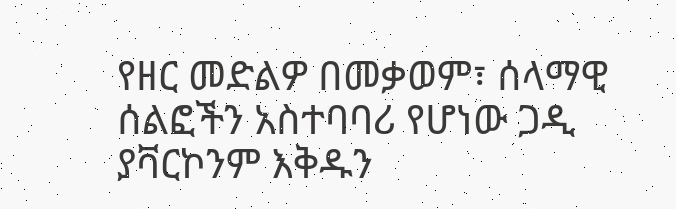የዘር መድልዎ በመቃወም፣ ሰላማዊ ሰልፎችን አስተባባሪ የሆነው ጋዲ ያቫርኮንም እቅዱን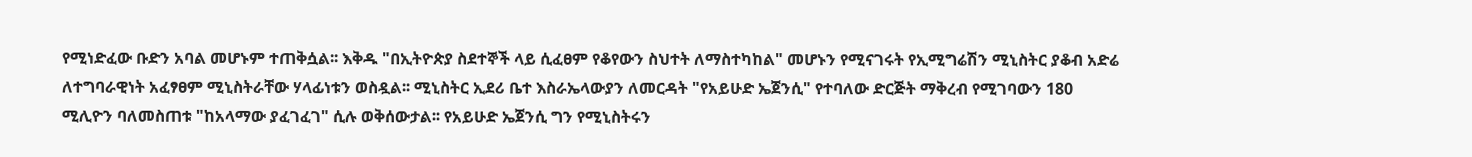የሚነድፈው ቡድን አባል መሆኑም ተጠቅሷል፡፡ እቅዱ "በኢትዮጵያ ስደተኞች ላይ ሲፈፀም የቆየውን ስህተት ለማስተካከል" መሆኑን የሚናገሩት የኢሚግሬሽን ሚኒስትር ያቆብ አድሬ ለተግባራዊነት አፈፃፀም ሚኒስትራቸው ሃላፊነቱን ወስዷል፡፡ ሚኒስትር ኢደሪ ቤተ እስራኤላውያን ለመርዳት "የአይሁድ ኤጀንሲ" የተባለው ድርጅት ማቅረብ የሚገባውን 180 ሚሊዮን ባለመስጠቱ "ከአላማው ያፈገፈገ" ሲሉ ወቅሰውታል፡፡ የአይሁድ ኤጀንሲ ግን የሚኒስትሩን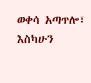ወቀሳ አጣጥሎ፣ እስካሁን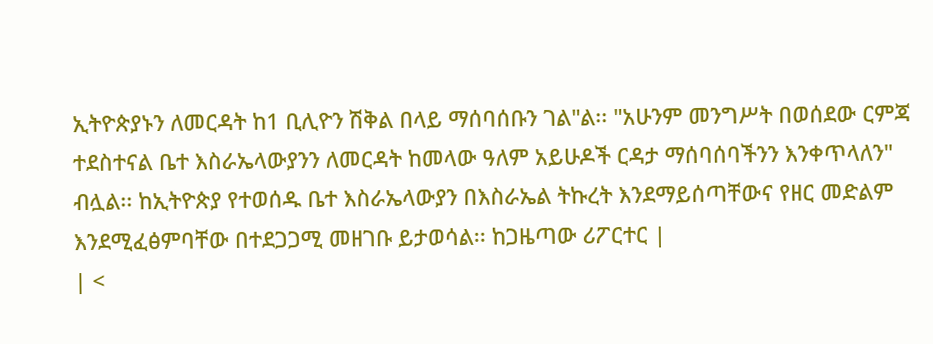ኢትዮጵያኑን ለመርዳት ከ1 ቢሊዮን ሽቅል በላይ ማሰባሰቡን ገል"ል፡፡ "አሁንም መንግሥት በወሰደው ርምጃ ተደስተናል ቤተ እስራኤላውያንን ለመርዳት ከመላው ዓለም አይሁዶች ርዳታ ማሰባሰባችንን እንቀጥላለን" ብሏል፡፡ ከኢትዮጵያ የተወሰዱ ቤተ እስራኤላውያን በእስራኤል ትኩረት እንደማይሰጣቸውና የዘር መድልም እንደሚፈፅምባቸው በተደጋጋሚ መዘገቡ ይታወሳል፡፡ ከጋዜጣው ሪፖርተር |
| <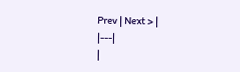Prev | Next > |
|---|
|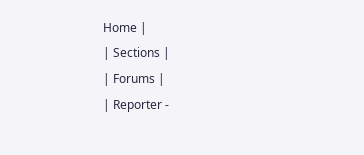Home |
| Sections |
| Forums |
| Reporter -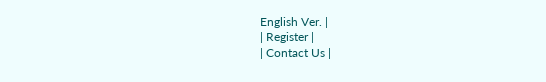English Ver. |
| Register |
| Contact Us |